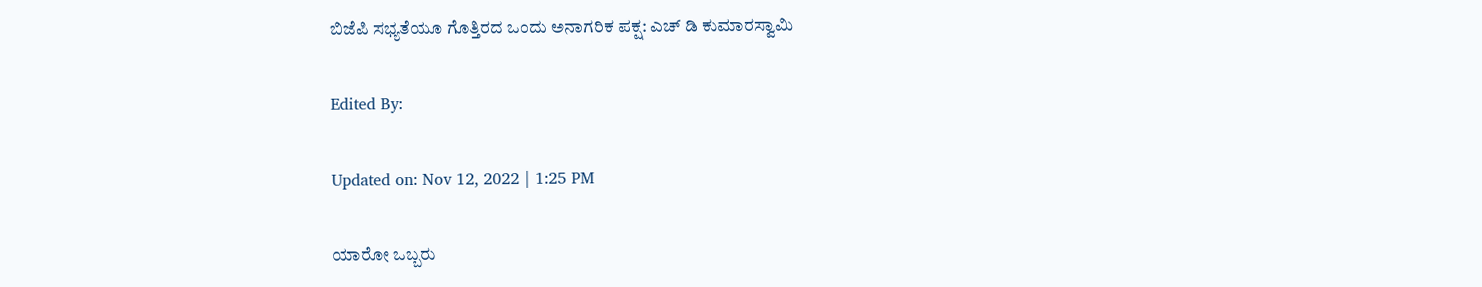ಬಿಜೆಪಿ ಸಭ್ಯತೆಯೂ ಗೊತ್ತಿರದ ಒಂದು ಅನಾಗರಿಕ ಪಕ್ಷ: ಎಚ್ ಡಿ ಕುಮಾರಸ್ವಾಮಿ

Edited By:

Updated on: Nov 12, 2022 | 1:25 PM

ಯಾರೋ ಒಬ್ಬರು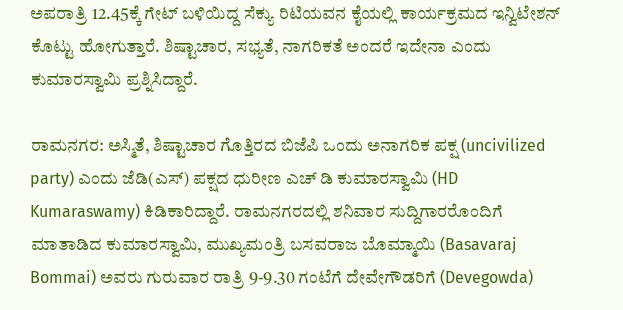ಅಪರಾತ್ರಿ 12.45ಕ್ಕೆ ಗೇಟ್ ಬಳಿಯಿದ್ದ ಸೆಕ್ಯು ರಿಟಿಯವನ ಕೈಯಲ್ಲಿ ಕಾರ್ಯಕ್ರಮದ ಇನ್ವಿಟೇಶನ್ ಕೊಟ್ಟು ಹೋಗುತ್ತಾರೆ. ಶಿಷ್ಟಾಚಾರ, ಸಭ್ಯತೆ, ನಾಗರಿಕತೆ ಅಂದರೆ ಇದೇನಾ ಎಂದು ಕುಮಾರಸ್ವಾಮಿ ಪ್ರಶ್ನಿಸಿದ್ದಾರೆ.

ರಾಮನಗರ: ಅಸ್ಮಿತೆ, ಶಿಷ್ಟಾಚಾರ ಗೊತ್ತಿರದ ಬಿಜೆಪಿ ಒಂದು ಅನಾಗರಿಕ ಪಕ್ಷ (uncivilized party) ಎಂದು ಜೆಡಿ(ಎಸ್) ಪಕ್ಷದ ಧುರೀಣ ಎಚ್ ಡಿ ಕುಮಾರಸ್ವಾಮಿ (HD Kumaraswamy) ಕಿಡಿಕಾರಿದ್ದಾರೆ. ರಾಮನಗರದಲ್ಲಿ ಶನಿವಾರ ಸುದ್ದಿಗಾರರೊಂದಿಗೆ ಮಾತಾಡಿದ ಕುಮಾರಸ್ವಾಮಿ, ಮುಖ್ಯಮಂತ್ರಿ ಬಸವರಾಜ ಬೊಮ್ಮಾಯಿ (Basavaraj Bommai) ಅವರು ಗುರುವಾರ ರಾತ್ರಿ 9-9.30 ಗಂಟೆಗೆ ದೇವೇಗೌಡರಿಗೆ (Devegowda)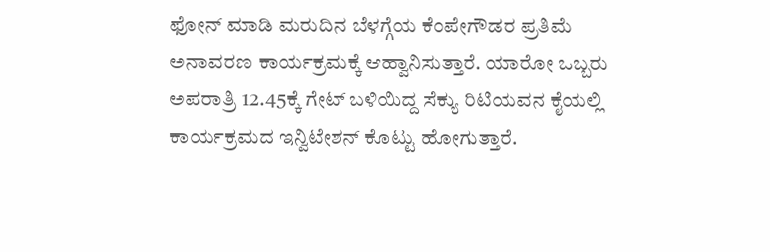ಫೋನ್ ಮಾಡಿ ಮರುದಿನ ಬೆಳಗ್ಗೆಯ ಕೆಂಪೇಗೌಡರ ಪ್ರತಿಮೆ ಅನಾವರಣ ಕಾರ್ಯಕ್ರಮಕ್ಕೆ ಆಹ್ವಾನಿಸುತ್ತಾರೆ. ಯಾರೋ ಒಬ್ಬರು ಅಪರಾತ್ರಿ 12.45ಕ್ಕೆ ಗೇಟ್ ಬಳಿಯಿದ್ದ ಸೆಕ್ಯು ರಿಟಿಯವನ ಕೈಯಲ್ಲಿ ಕಾರ್ಯಕ್ರಮದ ಇನ್ವಿಟೇಶನ್ ಕೊಟ್ಟು ಹೋಗುತ್ತಾರೆ.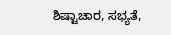ಶಿಷ್ಟಾಚಾರ, ಸಭ್ಯತೆ,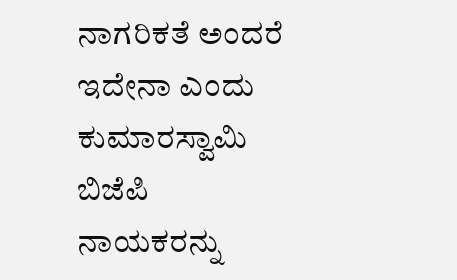ನಾಗರಿಕತೆ ಅಂದರೆ ಇದೇನಾ ಎಂದು ಕುಮಾರಸ್ವಾಮಿ ಬಿಜೆಪಿ ನಾಯಕರನ್ನು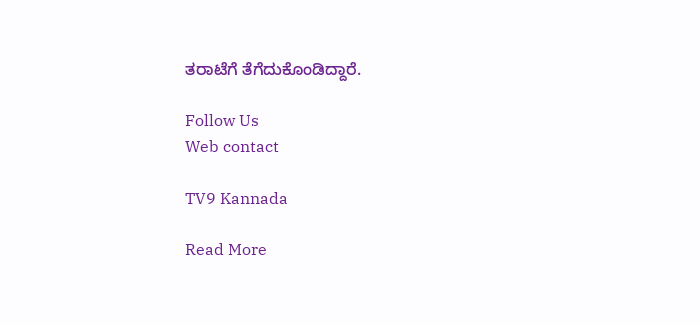ತರಾಟೆಗೆ ತೆಗೆದುಕೊಂಡಿದ್ದಾರೆ.

Follow Us
Web contact

TV9 Kannada

Read More